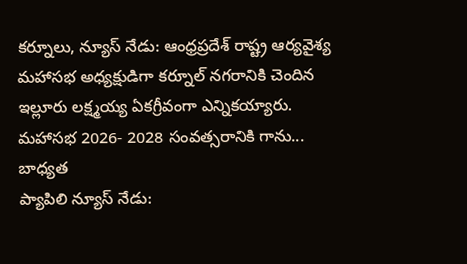కర్నూలు, న్యూస్ నేడు: ఆంధ్రప్రదేశ్ రాష్ట్ర ఆర్యవైశ్య మహాసభ అధ్యక్షుడిగా కర్నూల్ నగరానికి చెందిన ఇల్లూరు లక్ష్మయ్య ఏకగ్రీవంగా ఎన్నికయ్యారు. మహాసభ 2026- 2028 సంవత్సరానికి గాను...
బాధ్యత
ప్యాపిలి న్యూస్ నేడు: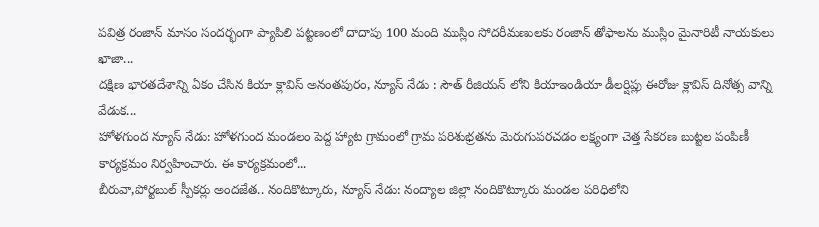పవిత్ర రంజాన్ మాసం సందర్భంగా ప్యాపిలి పట్టణంలో దాదాపు 100 మంది ముస్లిం సోదరీమణులకు రంజాన్ తోఫాలను ముస్లిం మైనారిటీ నాయకులు ఖాజా...
దక్షిణ భారతదేశాన్ని ఏకం చేసిన కియా క్లావిస్ అనంతపురం, న్యూస్ నేడు : సౌత్ రీజియన్ లోని కియాఇండియా డీలర్షిప్లు ఈరోజు క్లావిస్ దినోత్స వాన్ని వేడుక...
హోళగుంద న్యూస్ నేడు: హోళగుంద మండలం పెద్ద హ్యాట గ్రామంలో గ్రామ పరిశుభ్రతను మెరుగుపరచడం లక్ష్యంగా చెత్త సేకరణ బుట్టల పంపిణీ కార్యక్రమం నిర్వహించారు. ఈ కార్యక్రమంలో...
బీరువా,పోర్టబుల్ స్పీకర్లు అందజేత.. నందికొట్కూరు, న్యూస్ నేడు: నంద్యాల జిల్లా నందికొట్కూరు మండల పరిధిలోని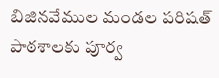బిజినవేముల మండల పరిషత్ పాఠశాలకు పూర్వ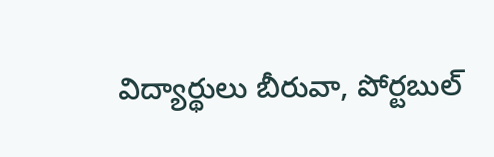విద్యార్థులు బీరువా, పోర్టబుల్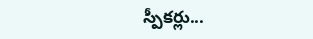స్పీకర్లు...